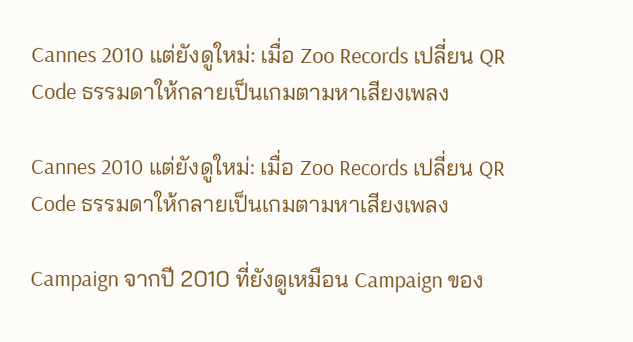Cannes 2010 แต่ยังดูใหม่: เมื่อ Zoo Records เปลี่ยน QR Code ธรรมดาให้กลายเป็นเกมตามหาเสียงเพลง

Cannes 2010 แต่ยังดูใหม่: เมื่อ Zoo Records เปลี่ยน QR Code ธรรมดาให้กลายเป็นเกมตามหาเสียงเพลง

Campaign จากปี 2010 ที่ยังดูเหมือน Campaign ของ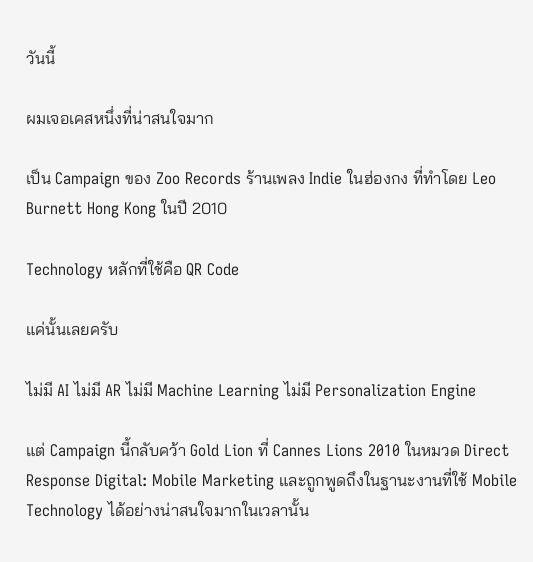วันนี้

ผมเจอเคสหนึ่งที่น่าสนใจมาก

เป็น Campaign ของ Zoo Records ร้านเพลง Indie ในฮ่องกง ที่ทำโดย Leo Burnett Hong Kong ในปี 2010

Technology หลักที่ใช้คือ QR Code

แค่นั้นเลยครับ

ไม่มี AI ไม่มี AR ไม่มี Machine Learning ไม่มี Personalization Engine

แต่ Campaign นี้กลับคว้า Gold Lion ที่ Cannes Lions 2010 ในหมวด Direct Response Digital: Mobile Marketing และถูกพูดถึงในฐานะงานที่ใช้ Mobile Technology ได้อย่างน่าสนใจมากในเวลานั้น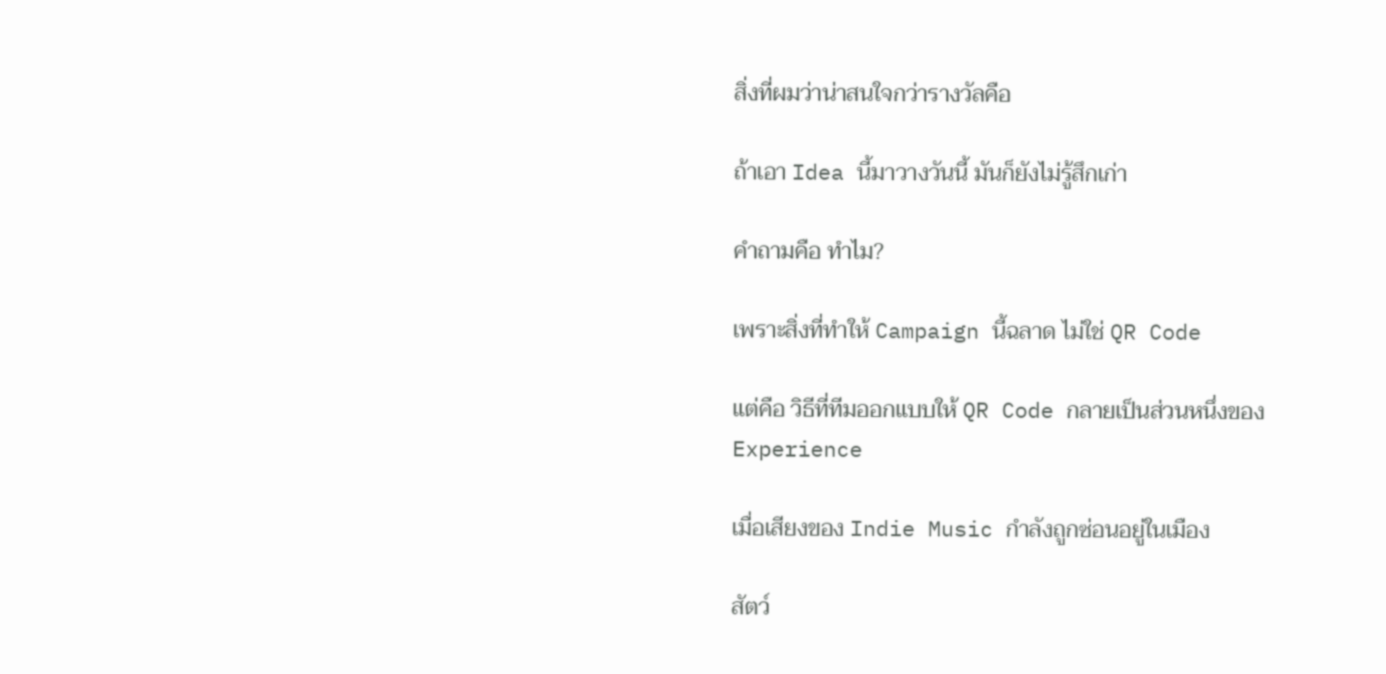สิ่งที่ผมว่าน่าสนใจกว่ารางวัลคือ

ถ้าเอา Idea นี้มาวางวันนี้ มันก็ยังไม่รู้สึกเก่า

คำถามคือ ทำไม?

เพราะสิ่งที่ทำให้ Campaign นี้ฉลาด ไม่ใช่ QR Code

แต่คือ วิธีที่ทีมออกแบบให้ QR Code กลายเป็นส่วนหนึ่งของ Experience

เมื่อเสียงของ Indie Music กำลังถูกซ่อนอยู่ในเมือง

สัตว์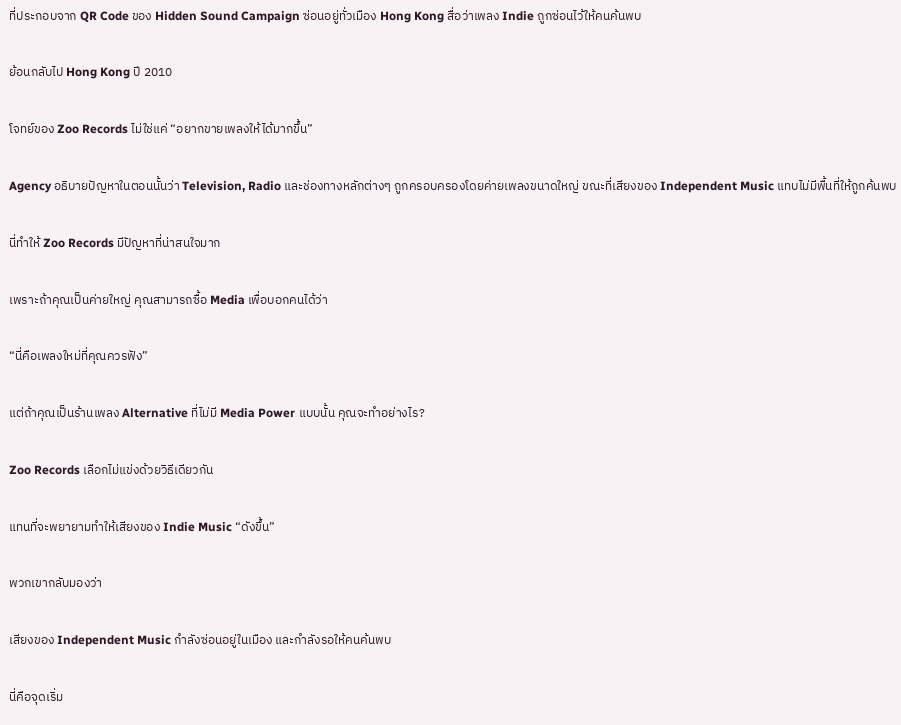ที่ประกอบจาก QR Code ของ Hidden Sound Campaign ซ่อนอยู่ทั่วเมือง Hong Kong สื่อว่าเพลง Indie ถูกซ่อนไว้ให้คนค้นพบ

ย้อนกลับไป Hong Kong ปี 2010

โจทย์ของ Zoo Records ไม่ใช่แค่ “อยากขายเพลงให้ได้มากขึ้น”

Agency อธิบายปัญหาในตอนนั้นว่า Television, Radio และช่องทางหลักต่างๆ ถูกครอบครองโดยค่ายเพลงขนาดใหญ่ ขณะที่เสียงของ Independent Music แทบไม่มีพื้นที่ให้ถูกค้นพบ

นี่ทำให้ Zoo Records มีปัญหาที่น่าสนใจมาก

เพราะถ้าคุณเป็นค่ายใหญ่ คุณสามารถซื้อ Media เพื่อบอกคนได้ว่า

“นี่คือเพลงใหม่ที่คุณควรฟัง”

แต่ถ้าคุณเป็นร้านเพลง Alternative ที่ไม่มี Media Power แบบนั้น คุณจะทำอย่างไร?

Zoo Records เลือกไม่แข่งด้วยวิธีเดียวกัน

แทนที่จะพยายามทำให้เสียงของ Indie Music “ดังขึ้น”

พวกเขากลับมองว่า

เสียงของ Independent Music กำลังซ่อนอยู่ในเมือง และกำลังรอให้คนค้นพบ

นี่คือจุดเริ่ม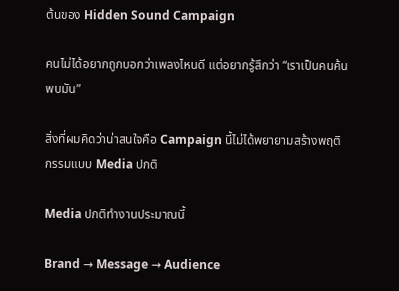ต้นของ Hidden Sound Campaign

คนไม่ได้อยากถูกบอกว่าเพลงไหนดี แต่อยากรู้สึกว่า “เราเป็นคนค้นพบมัน”

สิ่งที่ผมคิดว่าน่าสนใจคือ Campaign นี้ไม่ได้พยายามสร้างพฤติกรรมแบบ Media ปกติ

Media ปกติทำงานประมาณนี้

Brand → Message → Audience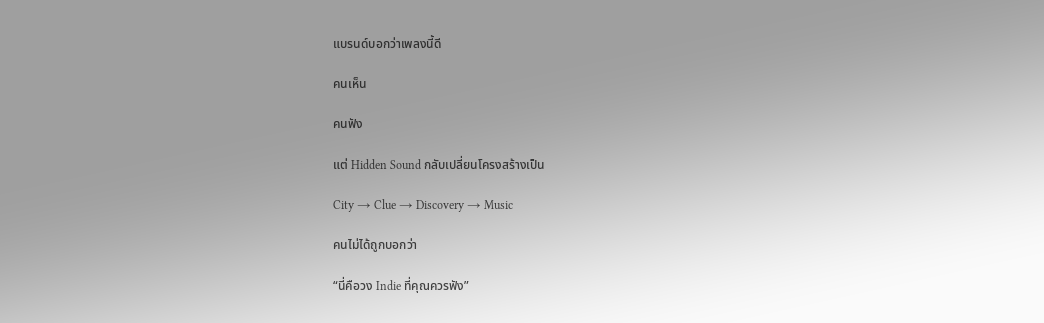แบรนด์บอกว่าเพลงนี้ดี

คนเห็น

คนฟัง

แต่ Hidden Sound กลับเปลี่ยนโครงสร้างเป็น

City → Clue → Discovery → Music

คนไม่ได้ถูกบอกว่า

“นี่คือวง Indie ที่คุณควรฟัง”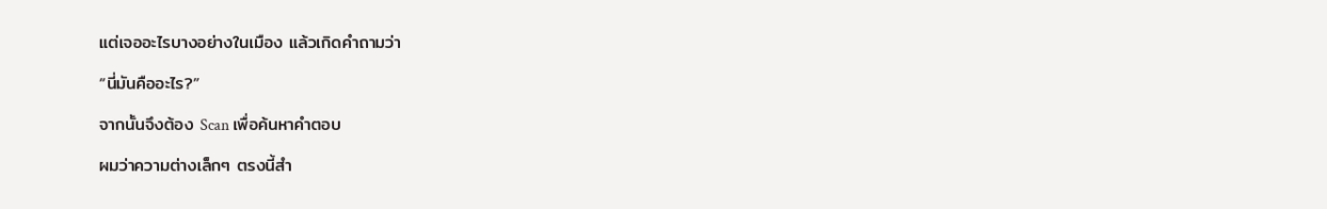แต่เจออะไรบางอย่างในเมือง แล้วเกิดคำถามว่า

“นี่มันคืออะไร?”

จากนั้นจึงต้อง Scan เพื่อค้นหาคำตอบ

ผมว่าความต่างเล็กๆ ตรงนี้สำ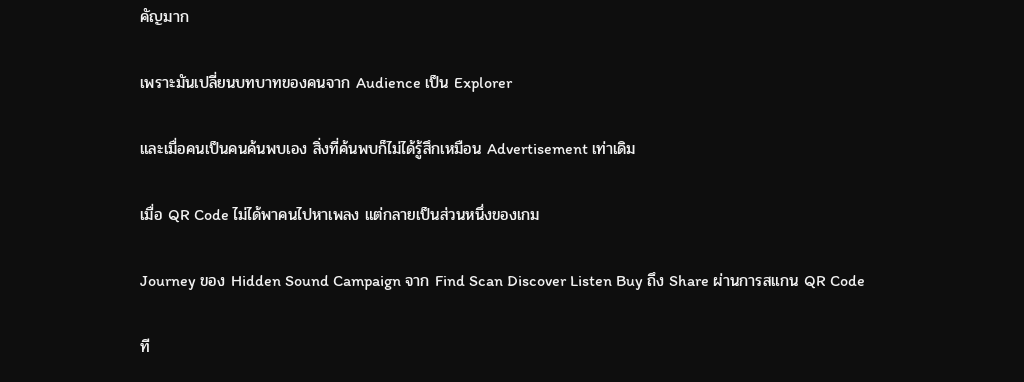คัญมาก

เพราะมันเปลี่ยนบทบาทของคนจาก Audience เป็น Explorer

และเมื่อคนเป็นคนค้นพบเอง สิ่งที่ค้นพบก็ไม่ได้รู้สึกเหมือน Advertisement เท่าเดิม

เมื่อ QR Code ไม่ได้พาคนไปหาเพลง แต่กลายเป็นส่วนหนึ่งของเกม

Journey ของ Hidden Sound Campaign จาก Find Scan Discover Listen Buy ถึง Share ผ่านการสแกน QR Code

ที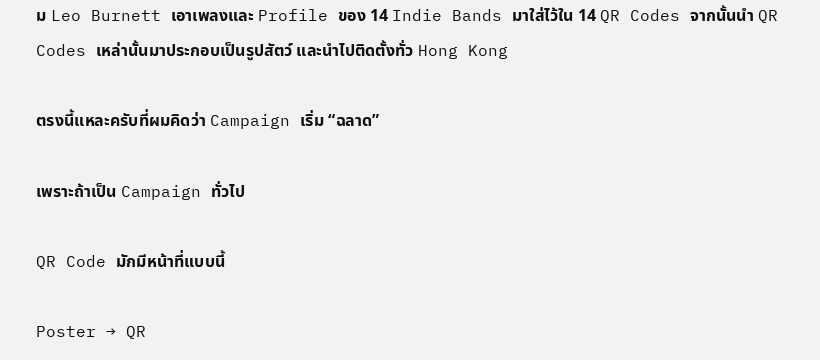ม Leo Burnett เอาเพลงและ Profile ของ 14 Indie Bands มาใส่ไว้ใน 14 QR Codes จากนั้นนำ QR Codes เหล่านั้นมาประกอบเป็นรูปสัตว์ และนำไปติดตั้งทั่ว Hong Kong

ตรงนี้แหละครับที่ผมคิดว่า Campaign เริ่ม “ฉลาด”

เพราะถ้าเป็น Campaign ทั่วไป

QR Code มักมีหน้าที่แบบนี้

Poster → QR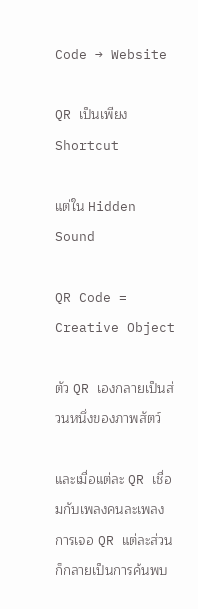Code → Website

QR เป็นเพียง Shortcut

แต่ใน Hidden Sound

QR Code = Creative Object

ตัว QR เองกลายเป็นส่วนหนึ่งของภาพสัตว์

และเมื่อแต่ละ QR เชื่อมกับเพลงคนละเพลง การเจอ QR แต่ละส่วนก็กลายเป็นการค้นพบ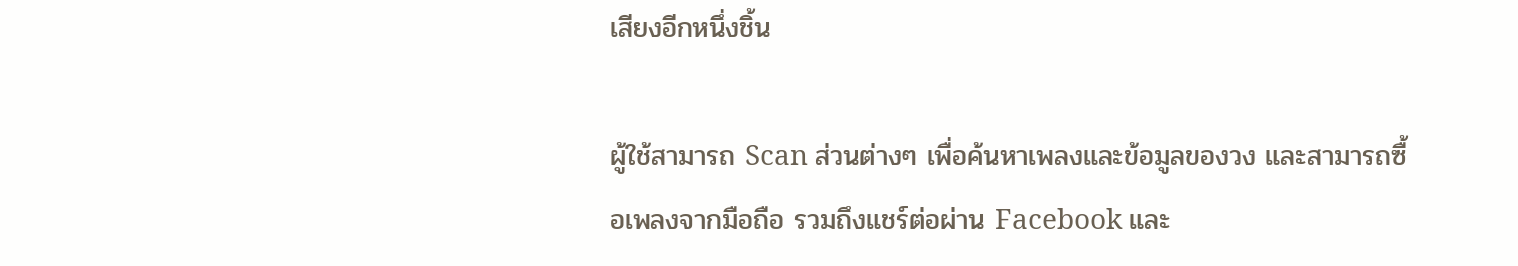เสียงอีกหนึ่งชิ้น

ผู้ใช้สามารถ Scan ส่วนต่างๆ เพื่อค้นหาเพลงและข้อมูลของวง และสามารถซื้อเพลงจากมือถือ รวมถึงแชร์ต่อผ่าน Facebook และ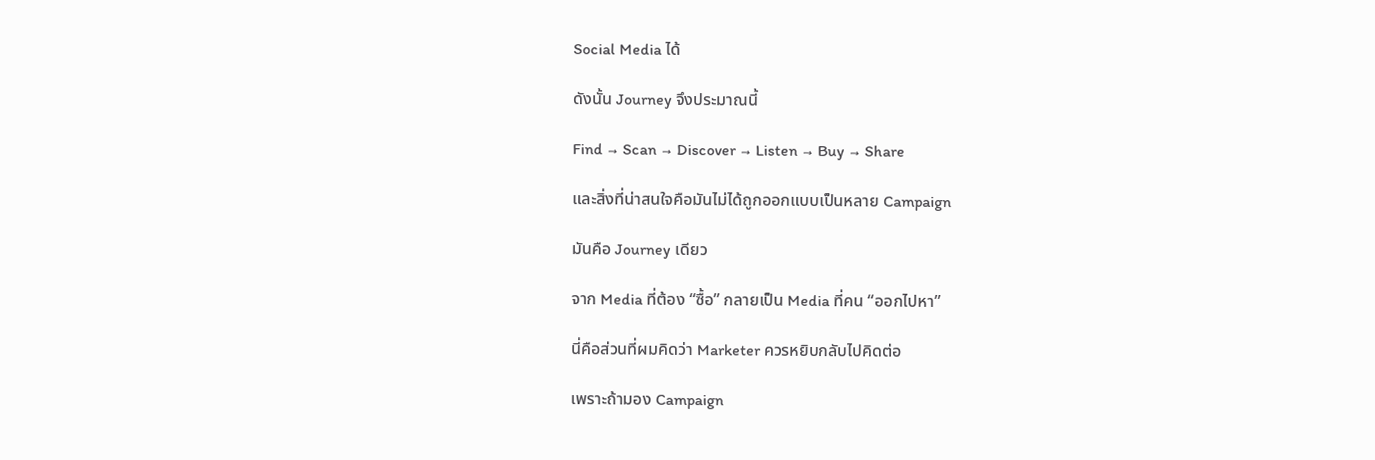Social Media ได้

ดังนั้น Journey จึงประมาณนี้

Find → Scan → Discover → Listen → Buy → Share

และสิ่งที่น่าสนใจคือมันไม่ได้ถูกออกแบบเป็นหลาย Campaign

มันคือ Journey เดียว

จาก Media ที่ต้อง “ซื้อ” กลายเป็น Media ที่คน “ออกไปหา”

นี่คือส่วนที่ผมคิดว่า Marketer ควรหยิบกลับไปคิดต่อ

เพราะถ้ามอง Campaign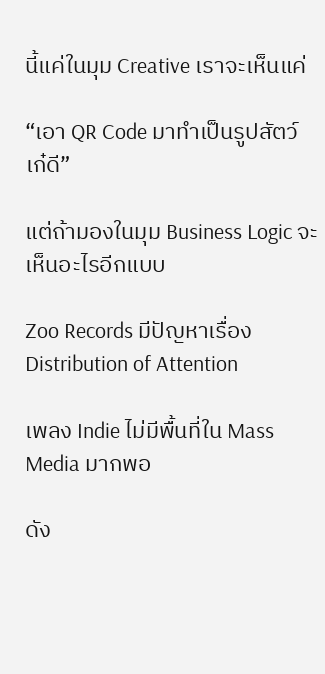นี้แค่ในมุม Creative เราจะเห็นแค่

“เอา QR Code มาทำเป็นรูปสัตว์ เก๋ดี”

แต่ถ้ามองในมุม Business Logic จะเห็นอะไรอีกแบบ

Zoo Records มีปัญหาเรื่อง Distribution of Attention

เพลง Indie ไม่มีพื้นที่ใน Mass Media มากพอ

ดัง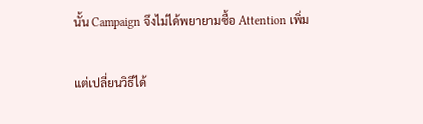นั้น Campaign จึงไม่ได้พยายามซื้อ Attention เพิ่ม

แต่เปลี่ยนวิธีได้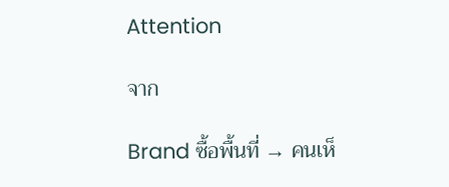Attention

จาก

Brand ซื้อพื้นที่ → คนเห็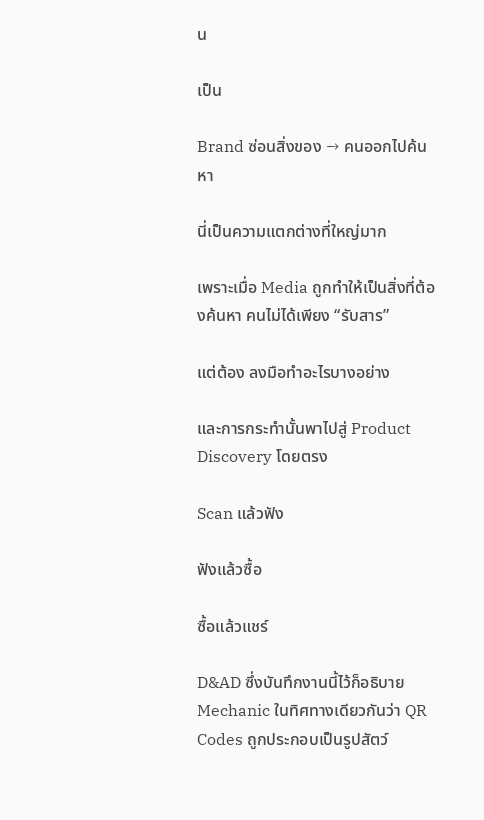น

เป็น

Brand ซ่อนสิ่งของ → คนออกไปค้นหา

นี่เป็นความแตกต่างที่ใหญ่มาก

เพราะเมื่อ Media ถูกทำให้เป็นสิ่งที่ต้องค้นหา คนไม่ได้เพียง “รับสาร”

แต่ต้อง ลงมือทำอะไรบางอย่าง

และการกระทำนั้นพาไปสู่ Product Discovery โดยตรง

Scan แล้วฟัง

ฟังแล้วซื้อ

ซื้อแล้วแชร์

D&AD ซึ่งบันทึกงานนี้ไว้ก็อธิบาย Mechanic ในทิศทางเดียวกันว่า QR Codes ถูกประกอบเป็นรูปสัตว์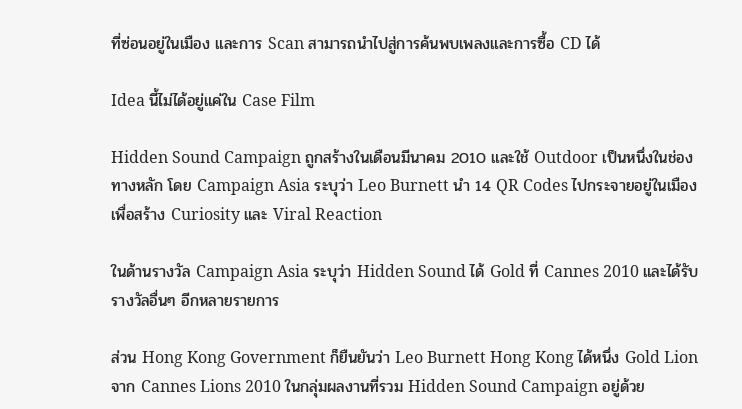ที่ซ่อนอยู่ในเมือง และการ Scan สามารถนำไปสู่การค้นพบเพลงและการซื้อ CD ได้

Idea นี้ไม่ได้อยู่แค่ใน Case Film

Hidden Sound Campaign ถูกสร้างในเดือนมีนาคม 2010 และใช้ Outdoor เป็นหนึ่งในช่องทางหลัก โดย Campaign Asia ระบุว่า Leo Burnett นำ 14 QR Codes ไปกระจายอยู่ในเมืองเพื่อสร้าง Curiosity และ Viral Reaction

ในด้านรางวัล Campaign Asia ระบุว่า Hidden Sound ได้ Gold ที่ Cannes 2010 และได้รับรางวัลอื่นๆ อีกหลายรายการ

ส่วน Hong Kong Government ก็ยืนยันว่า Leo Burnett Hong Kong ได้หนึ่ง Gold Lion จาก Cannes Lions 2010 ในกลุ่มผลงานที่รวม Hidden Sound Campaign อยู่ด้วย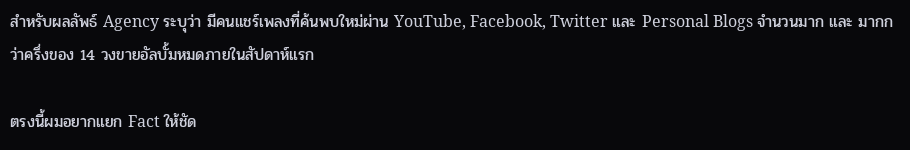สำหรับผลลัพธ์ Agency ระบุว่า มีคนแชร์เพลงที่ค้นพบใหม่ผ่าน YouTube, Facebook, Twitter และ Personal Blogs จำนวนมาก และ มากกว่าครึ่งของ 14 วงขายอัลบั้มหมดภายในสัปดาห์แรก

ตรงนี้ผมอยากแยก Fact ให้ชัด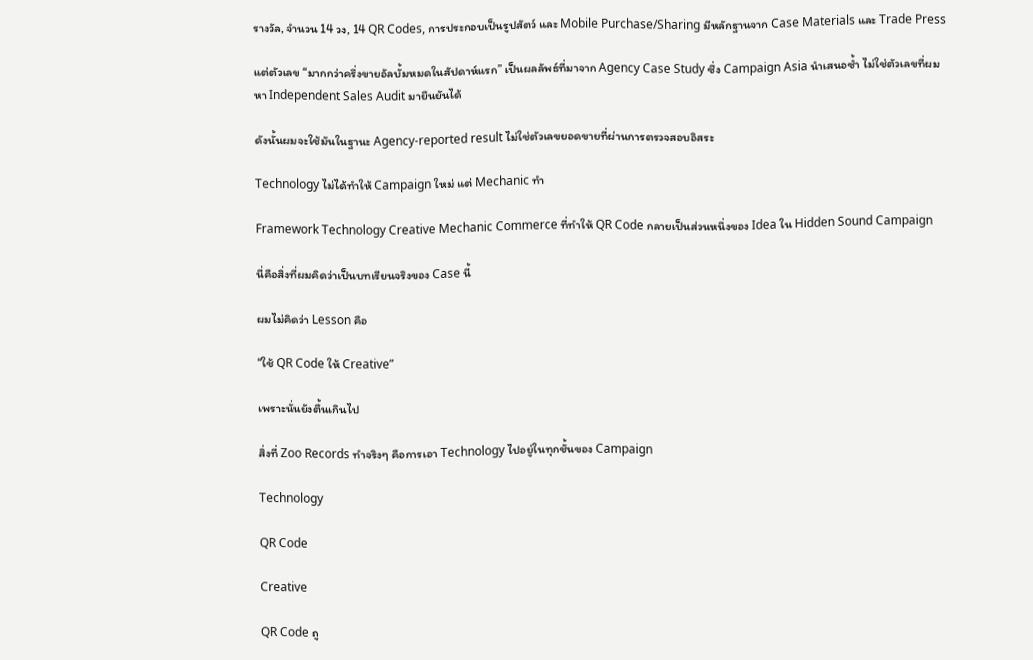รางวัล, จำนวน 14 วง, 14 QR Codes, การประกอบเป็นรูปสัตว์ และ Mobile Purchase/Sharing มีหลักฐานจาก Case Materials และ Trade Press

แต่ตัวเลข “มากกว่าครึ่งขายอัลบั้มหมดในสัปดาห์แรก” เป็นผลลัพธ์ที่มาจาก Agency Case Study ซึ่ง Campaign Asia นำเสนอซ้ำ ไม่ใช่ตัวเลขที่ผมหา Independent Sales Audit มายืนยันได้

ดังนั้นผมจะใช้มันในฐานะ Agency-reported result ไม่ใช่ตัวเลขยอดขายที่ผ่านการตรวจสอบอิสระ

Technology ไม่ได้ทำให้ Campaign ใหม่ แต่ Mechanic ทำ

Framework Technology Creative Mechanic Commerce ที่ทำให้ QR Code กลายเป็นส่วนหนึ่งของ Idea ใน Hidden Sound Campaign

นี่คือสิ่งที่ผมคิดว่าเป็นบทเรียนจริงของ Case นี้

ผมไม่คิดว่า Lesson คือ

“ใช้ QR Code ให้ Creative”

เพราะนั่นยังตื้นเกินไป

สิ่งที่ Zoo Records ทำจริงๆ คือการเอา Technology ไปอยู่ในทุกชั้นของ Campaign

Technology

QR Code

Creative

QR Code ถู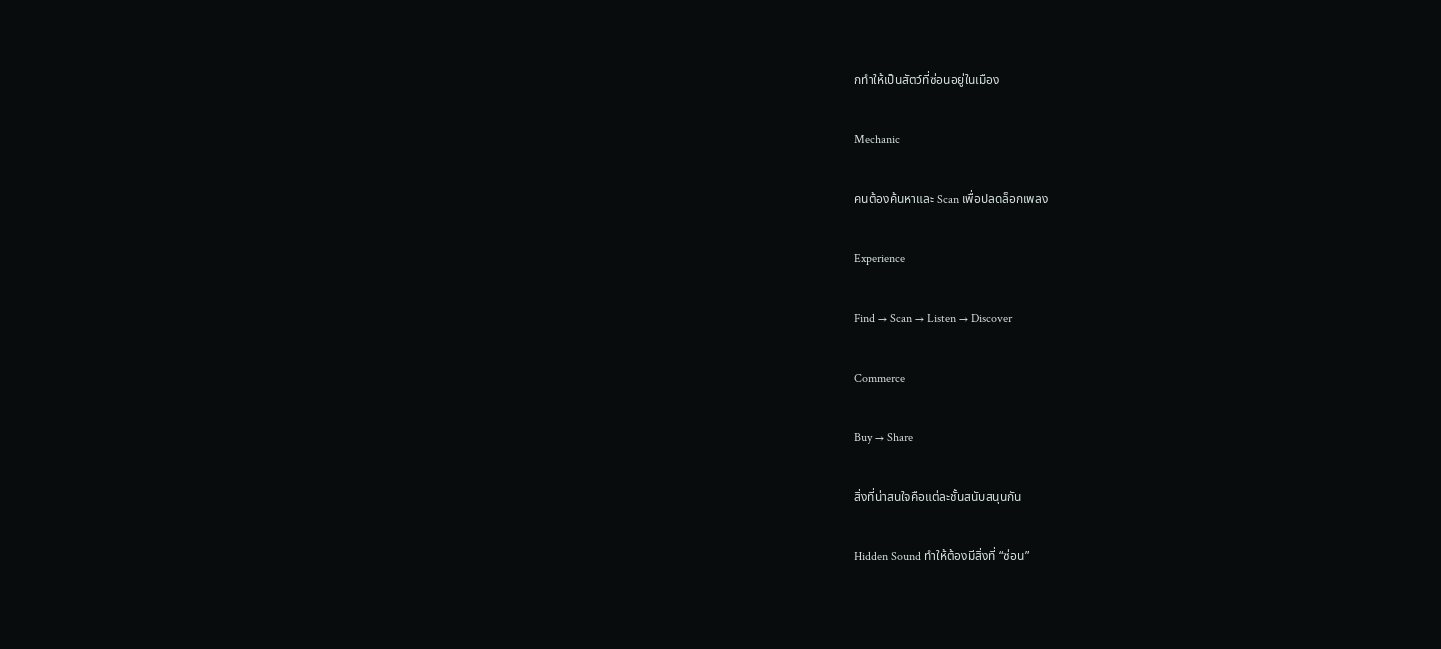กทำให้เป็นสัตว์ที่ซ่อนอยู่ในเมือง

Mechanic

คนต้องค้นหาและ Scan เพื่อปลดล็อกเพลง

Experience

Find → Scan → Listen → Discover

Commerce

Buy → Share

สิ่งที่น่าสนใจคือแต่ละชั้นสนับสนุนกัน

Hidden Sound ทำให้ต้องมีสิ่งที่ “ซ่อน”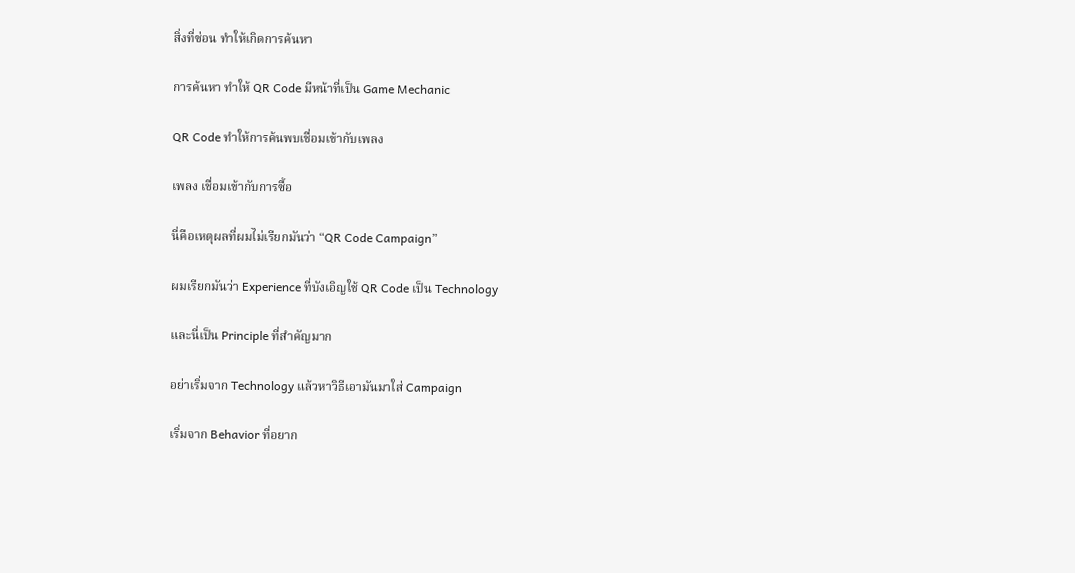สิ่งที่ซ่อน ทำให้เกิดการค้นหา

การค้นหา ทำให้ QR Code มีหน้าที่เป็น Game Mechanic

QR Code ทำให้การค้นพบเชื่อมเข้ากับเพลง

เพลง เชื่อมเข้ากับการซื้อ

นี่คือเหตุผลที่ผมไม่เรียกมันว่า “QR Code Campaign”

ผมเรียกมันว่า Experience ที่บังเอิญใช้ QR Code เป็น Technology

และนี่เป็น Principle ที่สำคัญมาก

อย่าเริ่มจาก Technology แล้วหาวิธีเอามันมาใส่ Campaign

เริ่มจาก Behavior ที่อยาก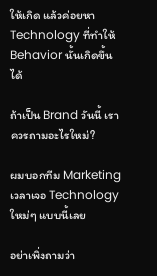ให้เกิด แล้วค่อยหา Technology ที่ทำให้ Behavior นั้นเกิดขึ้นได้

ถ้าเป็น Brand วันนี้ เราควรถามอะไรใหม่?

ผมบอกทีม Marketing เวลาเจอ Technology ใหม่ๆ แบบนี้เลย

อย่าเพิ่งถามว่า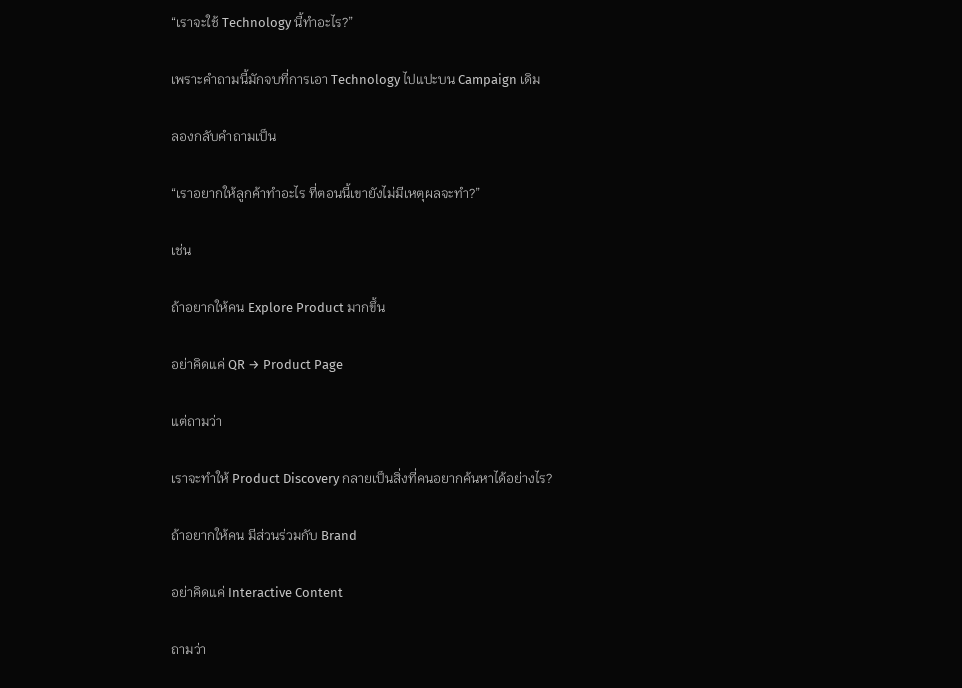“เราจะใช้ Technology นี้ทำอะไร?”

เพราะคำถามนี้มักจบที่การเอา Technology ไปแปะบน Campaign เดิม

ลองกลับคำถามเป็น

“เราอยากให้ลูกค้าทำอะไร ที่ตอนนี้เขายังไม่มีเหตุผลจะทำ?”

เช่น

ถ้าอยากให้คน Explore Product มากขึ้น

อย่าคิดแค่ QR → Product Page

แต่ถามว่า

เราจะทำให้ Product Discovery กลายเป็นสิ่งที่คนอยากค้นหาได้อย่างไร?

ถ้าอยากให้คน มีส่วนร่วมกับ Brand

อย่าคิดแค่ Interactive Content

ถามว่า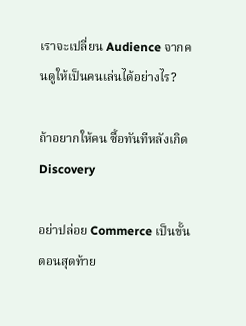เราจะเปลี่ยน Audience จากคนดูให้เป็นคนเล่นได้อย่างไร?

ถ้าอยากให้คน ซื้อทันทีหลังเกิด Discovery

อย่าปล่อย Commerce เป็นขั้นตอนสุดท้าย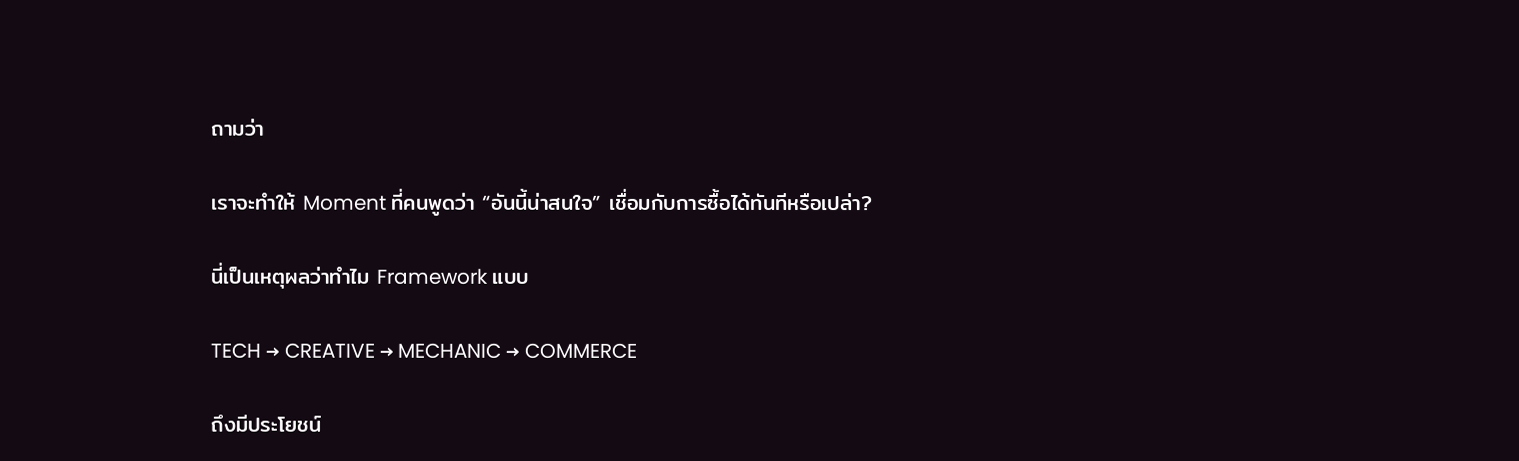ถามว่า

เราจะทำให้ Moment ที่คนพูดว่า “อันนี้น่าสนใจ” เชื่อมกับการซื้อได้ทันทีหรือเปล่า?

นี่เป็นเหตุผลว่าทำไม Framework แบบ

TECH → CREATIVE → MECHANIC → COMMERCE

ถึงมีประโยชน์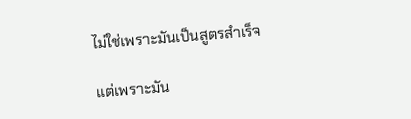ไม่ใช่เพราะมันเป็นสูตรสำเร็จ

แต่เพราะมัน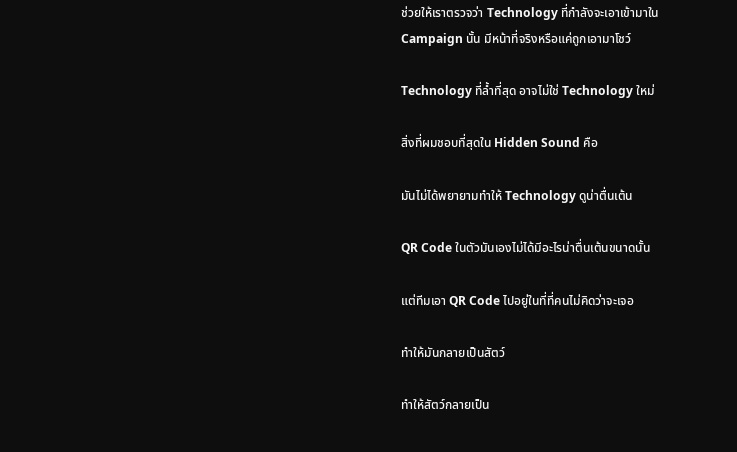ช่วยให้เราตรวจว่า Technology ที่กำลังจะเอาเข้ามาใน Campaign นั้น มีหน้าที่จริงหรือแค่ถูกเอามาโชว์

Technology ที่ล้ำที่สุด อาจไม่ใช่ Technology ใหม่

สิ่งที่ผมชอบที่สุดใน Hidden Sound คือ

มันไม่ได้พยายามทำให้ Technology ดูน่าตื่นเต้น

QR Code ในตัวมันเองไม่ได้มีอะไรน่าตื่นเต้นขนาดนั้น

แต่ทีมเอา QR Code ไปอยู่ในที่ที่คนไม่คิดว่าจะเจอ

ทำให้มันกลายเป็นสัตว์

ทำให้สัตว์กลายเป็น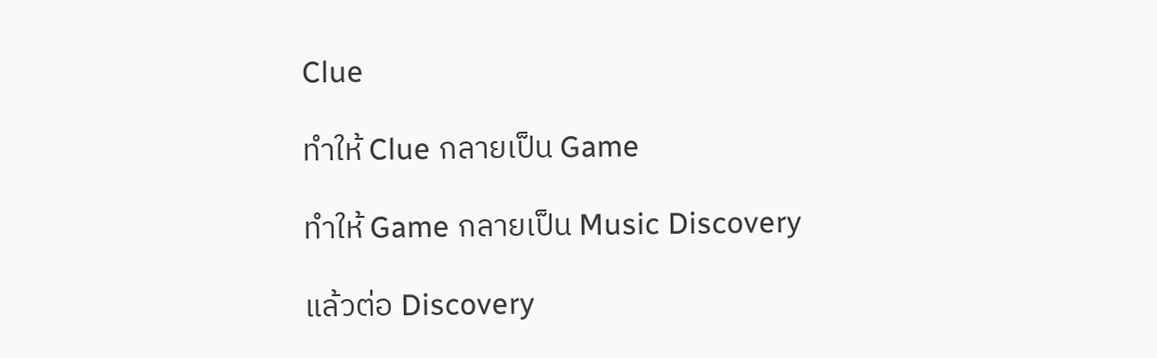Clue

ทำให้ Clue กลายเป็น Game

ทำให้ Game กลายเป็น Music Discovery

แล้วต่อ Discovery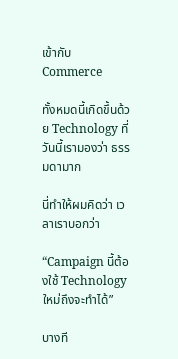เข้ากับ Commerce

ทั้งหมดนี้เกิดขึ้นด้วย Technology ที่วันนี้เรามองว่า ธรรมดามาก

นี่ทำให้ผมคิดว่า เวลาเราบอกว่า

“Campaign นี้ต้องใช้ Technology ใหม่ถึงจะทำได้”

บางที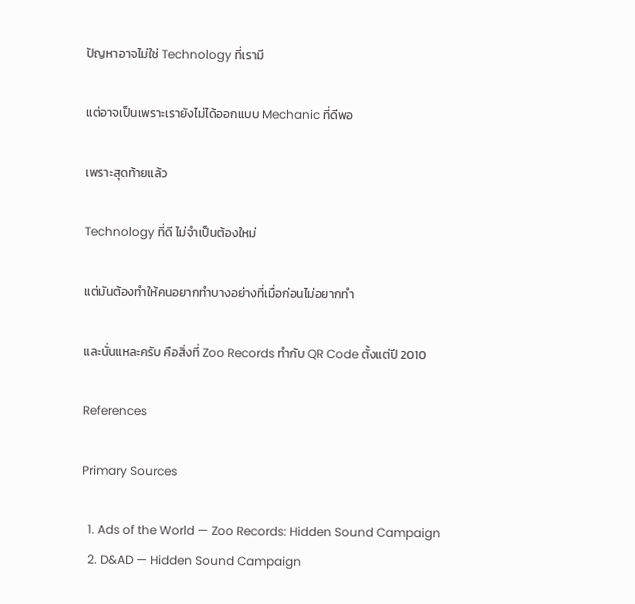ปัญหาอาจไม่ใช่ Technology ที่เรามี

แต่อาจเป็นเพราะเรายังไม่ได้ออกแบบ Mechanic ที่ดีพอ

เพราะสุดท้ายแล้ว

Technology ที่ดี ไม่จำเป็นต้องใหม่

แต่มันต้องทำให้คนอยากทำบางอย่างที่เมื่อก่อนไม่อยากทำ

และนั่นแหละครับ คือสิ่งที่ Zoo Records ทำกับ QR Code ตั้งแต่ปี 2010

References

Primary Sources

  1. Ads of the World — Zoo Records: Hidden Sound Campaign
  2. D&AD — Hidden Sound Campaign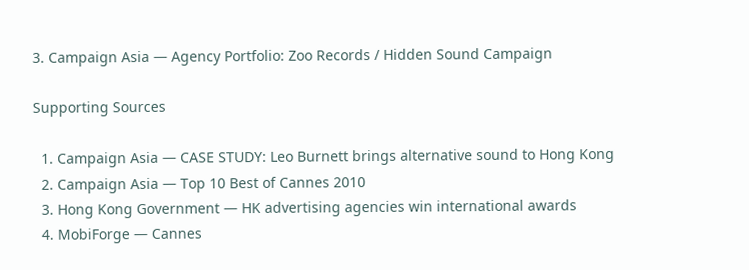3. Campaign Asia — Agency Portfolio: Zoo Records / Hidden Sound Campaign

Supporting Sources

  1. Campaign Asia — CASE STUDY: Leo Burnett brings alternative sound to Hong Kong
  2. Campaign Asia — Top 10 Best of Cannes 2010
  3. Hong Kong Government — HK advertising agencies win international awards
  4. MobiForge — Cannes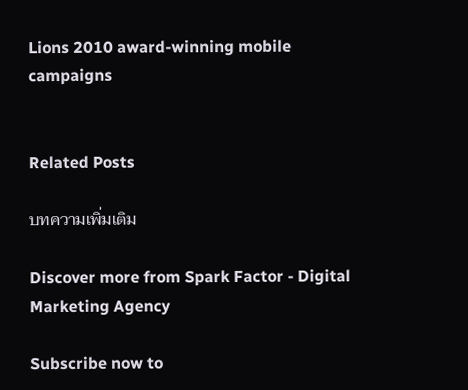Lions 2010 award-winning mobile campaigns


Related Posts

บทความเพิ่มเติม

Discover more from Spark Factor - Digital Marketing Agency

Subscribe now to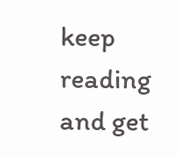keep reading and get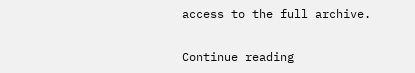access to the full archive.

Continue reading